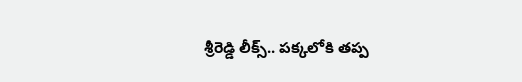శ్రీరెడ్డి లీక్స్.. పక్కలోకి తప్ప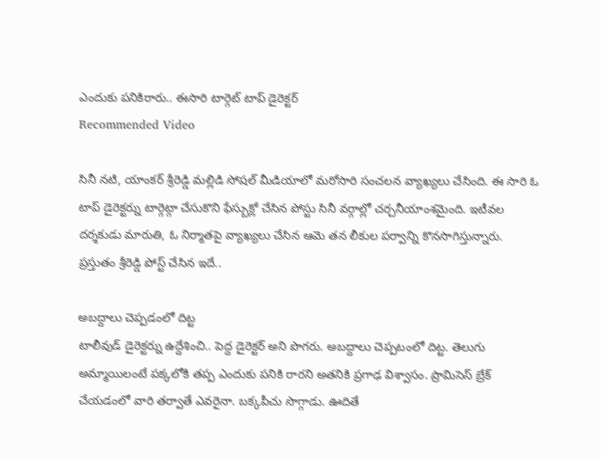ఎందుకు పనికిరారు.. ఈసారి టార్గెట్ టాప్ డైరెక్టర్
Recommended Video

సినీ నటి, యాంకర్ శ్రీరెడ్డి మల్లిడి సోషల్ మీడియాలో మరోసారి సంచలన వ్యాఖ్యలు చేసింది. ఈ సారి ఓ టాప్ డైరెక్టర్ను టార్గెట్గా చేసుకొని ఫేస్బుక్లో చేసిన పోస్టు సినీ వర్గాల్లో చర్చనీయాంశమైంది. ఇటీవల దర్శకుడు మారుతి, ఓ నిర్మాతపై వ్యాఖ్యలు చేసిన ఆమె తన లీకుల పర్వాన్ని కొనసాగిస్తున్నారు. ప్రస్తుతం శ్రీరెడ్డి పోస్ట్ చేసిన ఇదే..

అబద్దాలు చెప్పడంలో దిట్ట
టాలీవుడ్ డైరెక్టర్ను ఉద్దేశించి.. పెద్ద డైరెక్టర్ అని పొగరు. అబద్దాలు చెప్పటంలో దిట్ట. తెలుగు అమ్మాయిలంటే పక్కలోకి తప్ప ఎందుకు పనికి రారని అతనికి ప్రగాఢ విశ్వాసం. ప్రామిసెస్ బ్రేక్ చేయడంలో వారి తర్వాతే ఎవరైనా. బక్కపీచు సొగ్గాడు. ఊదితే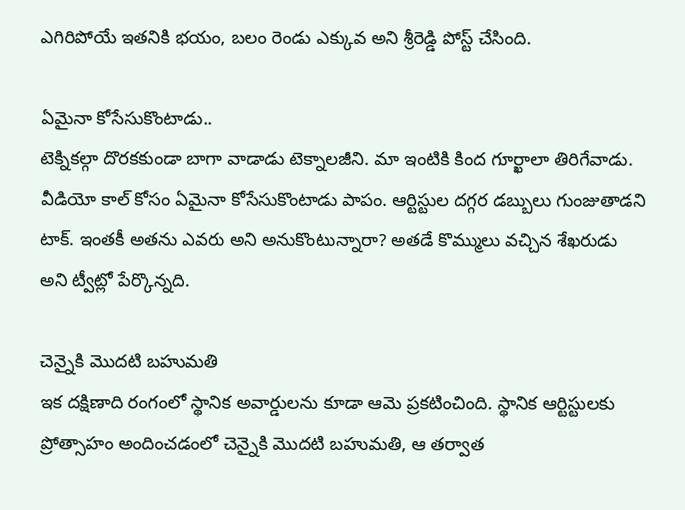ఎగిరిపోయే ఇతనికి భయం, బలం రెండు ఎక్కువ అని శ్రీరెడ్డి పోస్ట్ చేసింది.

ఏమైనా కోసేసుకొంటాడు..
టెక్నికల్గా దొరకకుండా బాగా వాడాడు టెక్నాలజీని. మా ఇంటికి కింద గూర్ఖాలా తిరిగేవాడు. వీడియో కాల్ కోసం ఏమైనా కోసేసుకొంటాడు పాపం. ఆర్టిస్టుల దగ్గర డబ్బులు గుంజుతాడని టాక్. ఇంతకీ అతను ఎవరు అని అనుకొంటున్నారా? అతడే కొమ్ములు వచ్చిన శేఖరుడు అని ట్వీట్లో పేర్కొన్నది.

చెన్నైకి మొదటి బహుమతి
ఇక దక్షిణాది రంగంలో స్థానిక అవార్డులను కూడా ఆమె ప్రకటించింది. స్థానిక ఆర్టిస్టులకు ప్రోత్సాహం అందించడంలో చెన్నైకి మొదటి బహుమతి, ఆ తర్వాత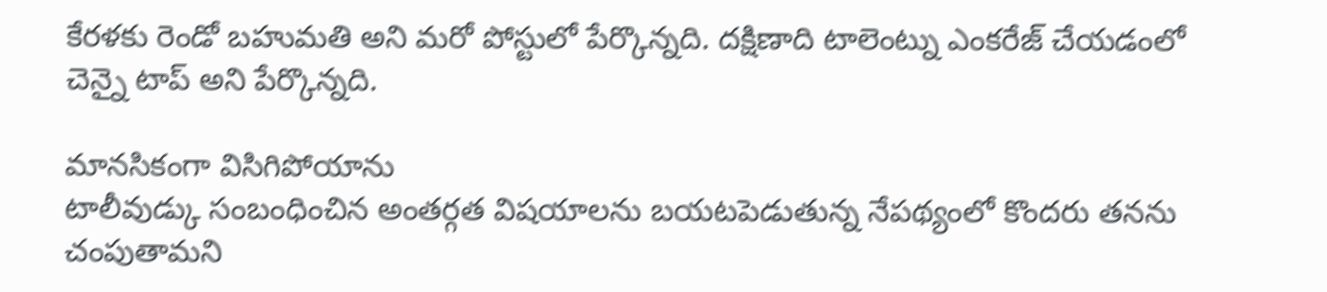కేరళకు రెండో బహుమతి అని మరో పోస్టులో పేర్కొన్నది. దక్షిణాది టాలెంట్ను ఎంకరేజ్ చేయడంలో చెన్నై టాప్ అని పేర్కొన్నది.

మానసికంగా విసిగిపోయాను
టాలీవుడ్కు సంబంధించిన అంతర్గత విషయాలను బయటపెడుతున్న నేపథ్యంలో కొందరు తనను చంపుతామని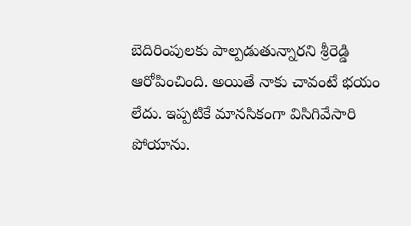బెదిరింపులకు పాల్పడుతున్నారని శ్రీరెడ్డి ఆరోపించింది. అయితే నాకు చావంటే భయం లేదు. ఇప్పటికే మానసికంగా విసిగివేసారి పోయాను.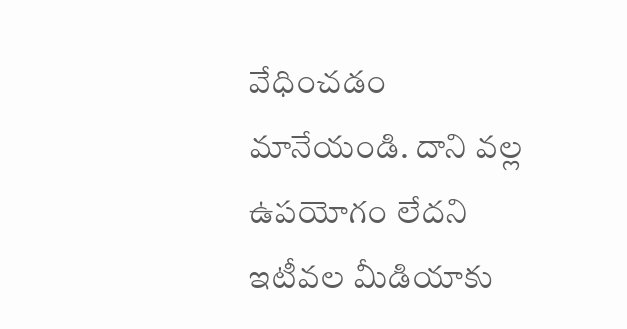వేధించడం మానేయండి. దాని వల్ల ఉపయోగం లేదని ఇటీవల మీడియాకు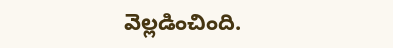వెల్లడించింది.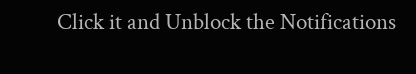Click it and Unblock the Notifications